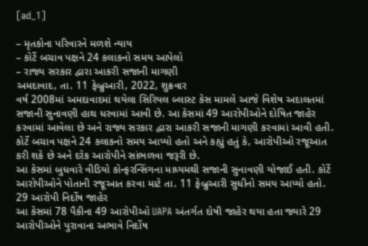[ad_1]

– મૃતકોના પરિવારને મળશે ન્યાય
– કોર્ટે બચાવ પક્ષને 24 કલાકનો સમય આપેલો
– રાજ્ય સરકાર દ્વારા આકરી સજાની માગણી
અમદાવાદ, તા. 11 ફેબ્રુઆરી, 2022, શુક્રવાર
વર્ષ 2008માં અમદાવાદમાં થયેલા સિરિયલ બ્લાસ્ટ કેસ મામલે આજે વિશેષ અદાલતમાં સજાની સુનાવણી હાથ ધરવામાં આવી છે. આ કેસમાં 49 આરોપીઓને દોષિત જાહેર કરવામાં આવેલા છે અને રાજ્ય સરકાર દ્વારા આકરી સજાની માગણી કરવામાં આવી હતી. કોર્ટે બચાવ પક્ષને 24 કલાકનો સમય આપ્યો હતો અને કહ્યું હતું કે, આરોપીઓ રજૂઆત કરી શકે છે અને દરેક આરોપીને સાંભળવા જરૂરી છે.
આ કેસમાં બુધવારે વીડિયો કોન્ફરન્સિંગના માધ્યમથી સજાની સુનાવણી યોજાઈ હતી. કોર્ટે આરોપીઓને પોતાની રજૂઆત કરવા માટે તા. 11 ફેબ્રુઆરી સુધીનો સમય આપ્યો હતો.
29 આરોપી નિર્દોષ જાહેર
આ કેસમાં 78 પૈકીના 49 આરોપીઓ UAPA અંતર્ગત દોષી જાહેર થયા હતા જ્યારે 29 આરોપીઓને પુરાવાના અભાવે નિર્દોષ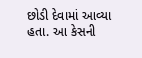છોડી દેવામાં આવ્યા હતા. આ કેસની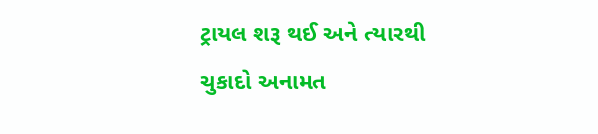ટ્રાયલ શરૂ થઈ અને ત્યારથી ચુકાદો અનામત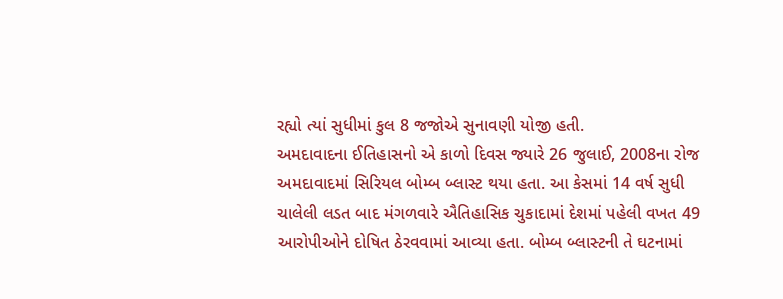રહ્યો ત્યાં સુધીમાં કુલ 8 જજોએ સુનાવણી યોજી હતી.
અમદાવાદના ઈતિહાસનો એ કાળો દિવસ જ્યારે 26 જુલાઈ, 2008ના રોજ અમદાવાદમાં સિરિયલ બોમ્બ બ્લાસ્ટ થયા હતા. આ કેસમાં 14 વર્ષ સુધી ચાલેલી લડત બાદ મંગળવારે ઐતિહાસિક ચુકાદામાં દેશમાં પહેલી વખત 49 આરોપીઓને દોષિત ઠેરવવામાં આવ્યા હતા. બોમ્બ બ્લાસ્ટની તે ઘટનામાં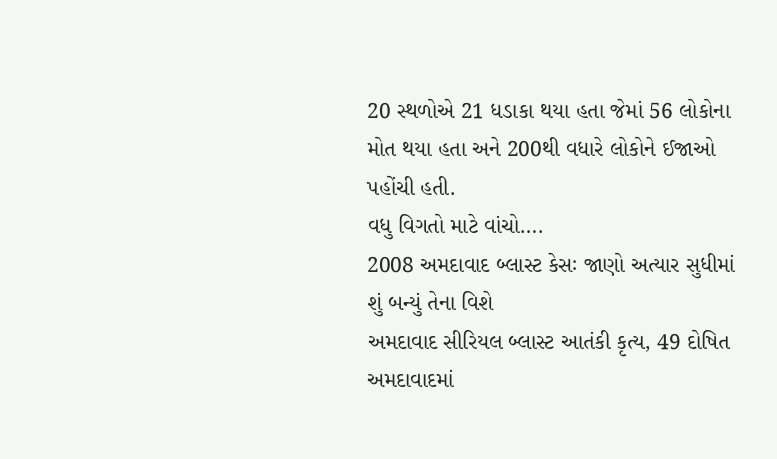20 સ્થળોએ 21 ધડાકા થયા હતા જેમાં 56 લોકોના મોત થયા હતા અને 200થી વધારે લોકોને ઈજાઓ પહોંચી હતી.
વધુ વિગતો માટે વાંચો….
2008 અમદાવાદ બ્લાસ્ટ કેસઃ જાણો અત્યાર સુધીમાં શું બન્યું તેના વિશે
અમદાવાદ સીરિયલ બ્લાસ્ટ આતંકી કૃત્ય, 49 દોષિત
અમદાવાદમાં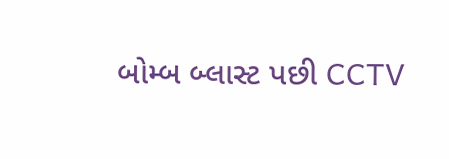બોમ્બ બ્લાસ્ટ પછી CCTV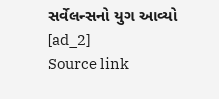સર્વેલન્સનો યુગ આવ્યો
[ad_2]
Source link